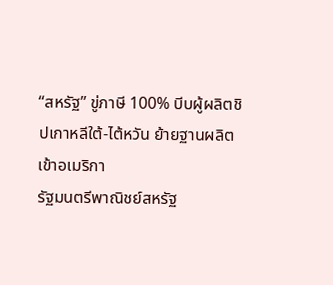“สหรัฐ” ขู่ภาษี 100% บีบผู้ผลิตชิปเกาหลีใต้-ไต้หวัน ย้ายฐานผลิตเข้าอเมริกา
รัฐมนตรีพาณิชย์สหรัฐ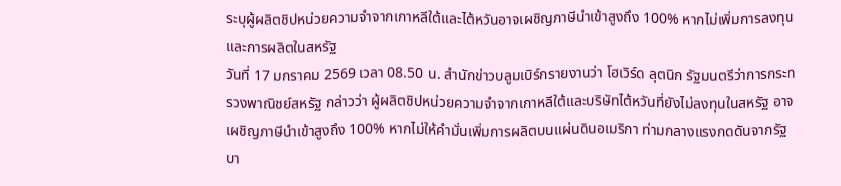ระบุผู้ผลิตชิปหน่วยความจำจากเกาหลีใต้และไต้หวันอาจเผชิญภาษีนำเข้าสูงถึง 100% หากไม่เพิ่มการลงทุนและการผลิตในสหรัฐ
วันที่ 17 มกราคม 2569 เวลา 08.50 น. สำนักข่าวบลูมเบิร์กรายงานว่า โฮเวิร์ด ลุตนิก รัฐมนตรีว่าการกระทรวงพาณิชย์สหรัฐ กล่าวว่า ผู้ผลิตชิปหน่วยความจำจากเกาหลีใต้และบริษัทไต้หวันที่ยังไม่ลงทุนในสหรัฐ อาจเผชิญภาษีนำเข้าสูงถึง 100% หากไม่ให้คำมั่นเพิ่มการผลิตบนแผ่นดินอเมริกา ท่ามกลางแรงกดดันจากรัฐบา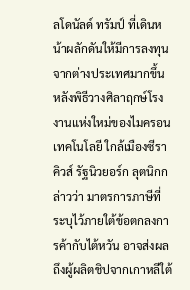ลโดนัลด์ ทรัมป์ ที่เดินหน้าผลักดันให้มีการลงทุนจากต่างประเทศมากขึ้น
หลังพิธีวางศิลาฤกษ์โรงงานแห่งใหม่ของไมครอน เทคโนโลยี ใกล้เมืองซีราคิวส์ รัฐนิวยอร์ก ลุตนิกกล่าวว่า มาตรการภาษีที่ระบุไว้ภายใต้ข้อตกลงการค้ากับไต้หวัน อาจส่งผลถึงผู้ผลิตชิปจากเกาหลีใต้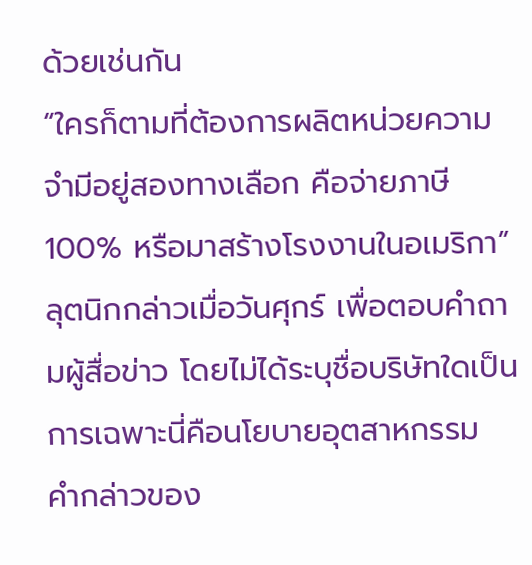ด้วยเช่นกัน
“ใครก็ตามที่ต้องการผลิตหน่วยความจำมีอยู่สองทางเลือก คือจ่ายภาษี 100% หรือมาสร้างโรงงานในอเมริกา” ลุตนิกกล่าวเมื่อวันศุกร์ เพื่อตอบคำถามผู้สื่อข่าว โดยไม่ได้ระบุชื่อบริษัทใดเป็นการเฉพาะนี่คือนโยบายอุตสาหกรรม
คำกล่าวของ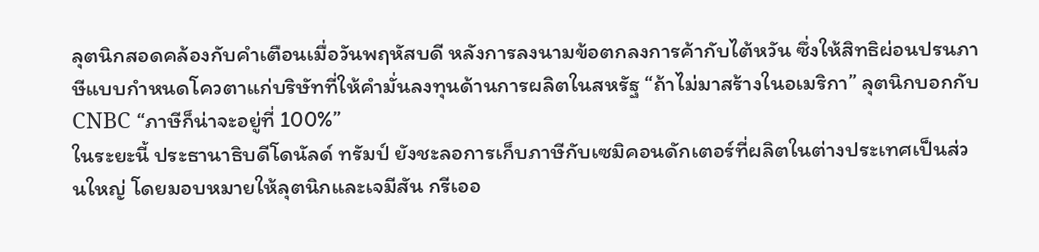ลุตนิกสอดคล้องกับคำเตือนเมื่อวันพฤหัสบดี หลังการลงนามข้อตกลงการค้ากับไต้หวัน ซึ่งให้สิทธิผ่อนปรนภาษีแบบกำหนดโควตาแก่บริษัทที่ให้คำมั่นลงทุนด้านการผลิตในสหรัฐ “ถ้าไม่มาสร้างในอเมริกา” ลุตนิกบอกกับ CNBC “ภาษีก็น่าจะอยู่ที่ 100%”
ในระยะนี้ ประธานาธิบดีโดนัลด์ ทรัมป์ ยังชะลอการเก็บภาษีกับเซมิคอนดักเตอร์ที่ผลิตในต่างประเทศเป็นส่วนใหญ่ โดยมอบหมายให้ลุตนิกและเจมีสัน กรีเออ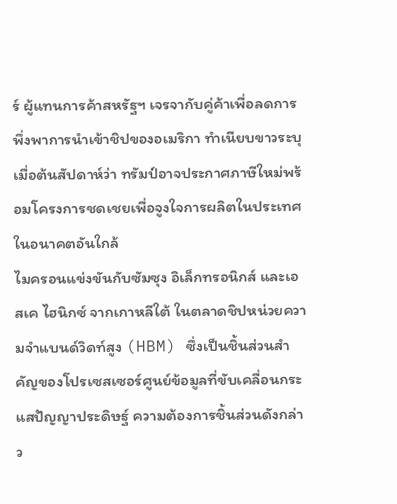ร์ ผู้แทนการค้าสหรัฐฯ เจรจากับคู่ค้าเพื่อลดการพึ่งพาการนำเข้าชิปของอเมริกา ทำเนียบขาวระบุเมื่อต้นสัปดาห์ว่า ทรัมป์อาจประกาศภาษีใหม่พร้อมโครงการชดเชยเพื่อจูงใจการผลิตในประเทศในอนาคตอันใกล้
ไมครอนแข่งขันกับซัมซุง อิเล็กทรอนิกส์ และเอสเค ไฮนิกซ์ จากเกาหลีใต้ ในตลาดชิปหน่วยความจำแบนด์วิดท์สูง (HBM) ซึ่งเป็นชิ้นส่วนสำคัญของโปรเซสเซอร์ศูนย์ข้อมูลที่ขับเคลื่อนกระแสปัญญาประดิษฐ์ ความต้องการชิ้นส่วนดังกล่าว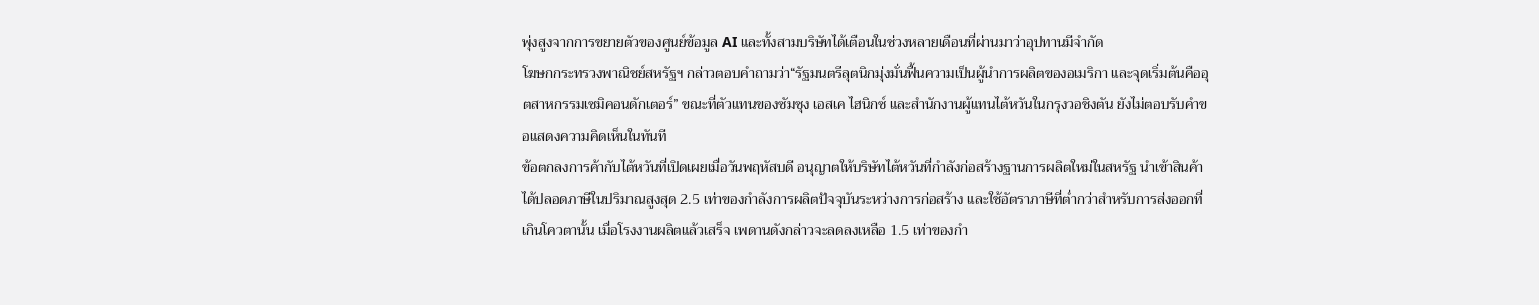พุ่งสูงจากการขยายตัวของศูนย์ข้อมูล AI และทั้งสามบริษัทได้เตือนในช่วงหลายเดือนที่ผ่านมาว่าอุปทานมีจำกัด
โฆษกกระทรวงพาณิชย์สหรัฐฯ กล่าวตอบคำถามว่า“รัฐมนตรีลุตนิกมุ่งมั่นฟื้นความเป็นผู้นำการผลิตของอเมริกา และจุดเริ่มต้นคืออุตสาหกรรมเซมิคอนดักเตอร์” ขณะที่ตัวแทนของซัมซุง เอสเค ไฮนิกซ์ และสำนักงานผู้แทนไต้หวันในกรุงวอชิงตัน ยังไม่ตอบรับคำขอแสดงความคิดเห็นในทันที
ข้อตกลงการค้ากับไต้หวันที่เปิดเผยเมื่อวันพฤหัสบดี อนุญาตให้บริษัทไต้หวันที่กำลังก่อสร้างฐานการผลิตใหม่ในสหรัฐ นำเข้าสินค้าได้ปลอดภาษีในปริมาณสูงสุด 2.5 เท่าของกำลังการผลิตปัจจุบันระหว่างการก่อสร้าง และใช้อัตราภาษีที่ต่ำกว่าสำหรับการส่งออกที่เกินโควตานั้น เมื่อโรงงานผลิตแล้วเสร็จ เพดานดังกล่าวจะลดลงเหลือ 1.5 เท่าของกำ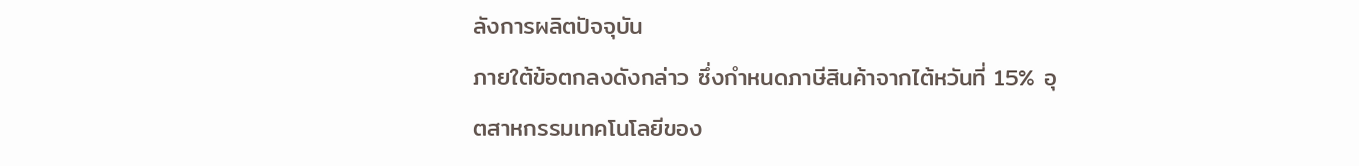ลังการผลิตปัจจุบัน
ภายใต้ข้อตกลงดังกล่าว ซึ่งกำหนดภาษีสินค้าจากไต้หวันที่ 15% อุตสาหกรรมเทคโนโลยีของ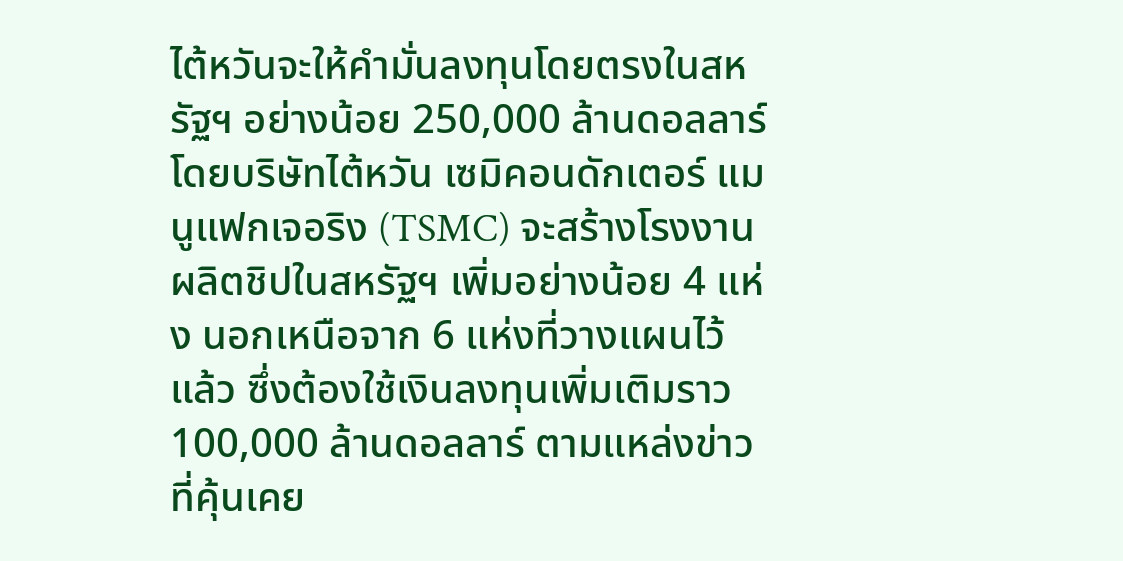ไต้หวันจะให้คำมั่นลงทุนโดยตรงในสหรัฐฯ อย่างน้อย 250,000 ล้านดอลลาร์ โดยบริษัทไต้หวัน เซมิคอนดักเตอร์ แมนูแฟกเจอริง (TSMC) จะสร้างโรงงานผลิตชิปในสหรัฐฯ เพิ่มอย่างน้อย 4 แห่ง นอกเหนือจาก 6 แห่งที่วางแผนไว้แล้ว ซึ่งต้องใช้เงินลงทุนเพิ่มเติมราว 100,000 ล้านดอลลาร์ ตามแหล่งข่าวที่คุ้นเคย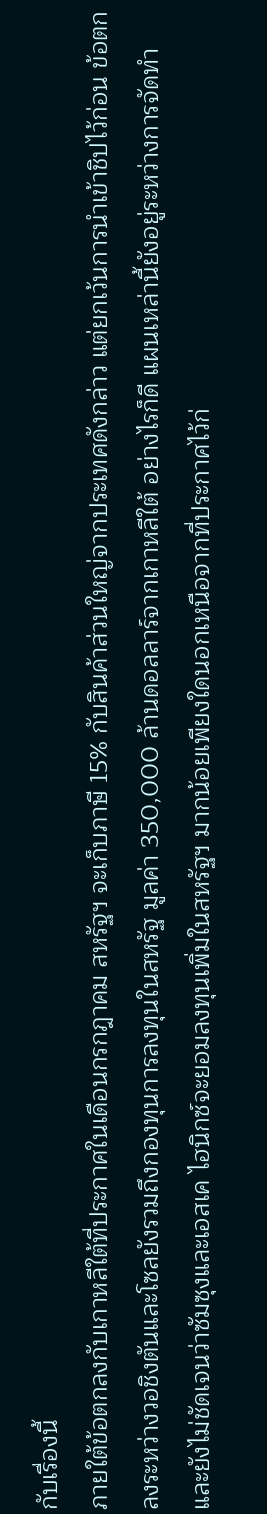กับเรื่องนี้
ภายใต้ข้อตกลงกับเกาหลีใต้ที่ประกาศในเดือนกรกฎาคม สหรัฐฯ จะเก็บภาษี 15% กับสินค้าส่วนใหญ่จากประเทศดังกล่าว แต่ยกเว้นการนำเข้าชิปไว้ก่อน ข้อตกลงระหว่างวอชิงตันและโซลยังรวมถึงกองทุนการลงทุนในสหรัฐ มูลค่า 350,000 ล้านดอลลาร์จากเกาหลีใต้ อย่างไรก็ดี แผนเหล่านี้ยังอยู่ระหว่างการจัดทำ และยังไม่ชัดเจนว่าซัมซุงและเอสเค ไฮนิกซ์จะยอมลงทุนเพิ่มในสหรัฐฯ มากน้อยเพียงใดนอกเหนือจากที่ประกาศไว้ก่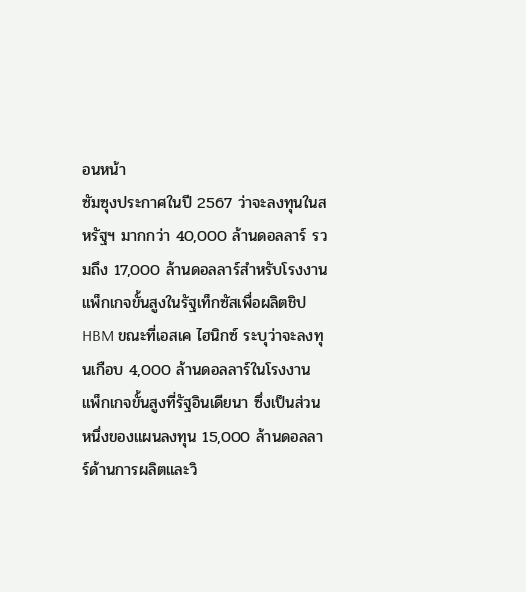อนหน้า
ซัมซุงประกาศในปี 2567 ว่าจะลงทุนในสหรัฐฯ มากกว่า 40,000 ล้านดอลลาร์ รวมถึง 17,000 ล้านดอลลาร์สำหรับโรงงานแพ็กเกจขั้นสูงในรัฐเท็กซัสเพื่อผลิตชิป HBM ขณะที่เอสเค ไฮนิกซ์ ระบุว่าจะลงทุนเกือบ 4,000 ล้านดอลลาร์ในโรงงานแพ็กเกจขั้นสูงที่รัฐอินเดียนา ซึ่งเป็นส่วนหนึ่งของแผนลงทุน 15,000 ล้านดอลลาร์ด้านการผลิตและวิ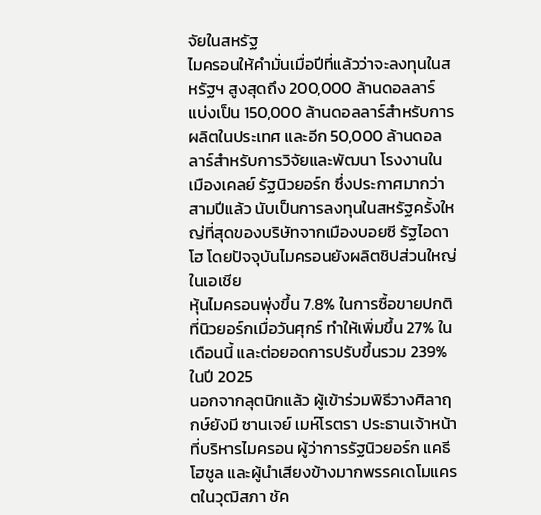จัยในสหรัฐ
ไมครอนให้คำมั่นเมื่อปีที่แล้วว่าจะลงทุนในสหรัฐฯ สูงสุดถึง 200,000 ล้านดอลลาร์ แบ่งเป็น 150,000 ล้านดอลลาร์สำหรับการผลิตในประเทศ และอีก 50,000 ล้านดอลลาร์สำหรับการวิจัยและพัฒนา โรงงานในเมืองเคลย์ รัฐนิวยอร์ก ซึ่งประกาศมากว่าสามปีแล้ว นับเป็นการลงทุนในสหรัฐครั้งใหญ่ที่สุดของบริษัทจากเมืองบอยซี รัฐไอดาโฮ โดยปัจจุบันไมครอนยังผลิตชิปส่วนใหญ่ในเอเชีย
หุ้นไมครอนพุ่งขึ้น 7.8% ในการซื้อขายปกติที่นิวยอร์กเมื่อวันศุกร์ ทำให้เพิ่มขึ้น 27% ในเดือนนี้ และต่อยอดการปรับขึ้นรวม 239% ในปี 2025
นอกจากลุตนิกแล้ว ผู้เข้าร่วมพิธีวางศิลาฤกษ์ยังมี ซานเจย์ เมห์โรตรา ประธานเจ้าหน้าที่บริหารไมครอน ผู้ว่าการรัฐนิวยอร์ก แคธี โฮชูล และผู้นำเสียงข้างมากพรรคเดโมแครตในวุฒิสภา ชัค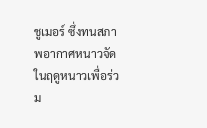ชูเมอร์ ซึ่งทนสภาพอากาศหนาวจัดในฤดูหนาวเพื่อร่วม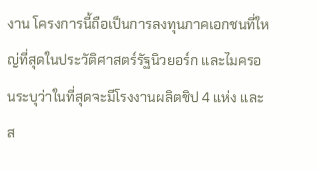งาน โครงการนี้ถือเป็นการลงทุนภาคเอกชนที่ใหญ่ที่สุดในประวัติศาสตร์รัฐนิวยอร์ก และไมครอนระบุว่าในที่สุดจะมีโรงงานผลิตชิป 4 แห่ง และส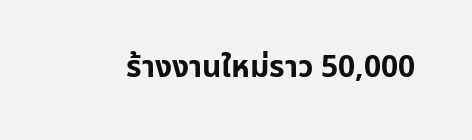ร้างงานใหม่ราว 50,000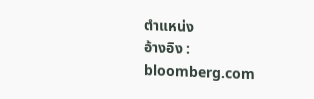ตำแหน่ง
อ้างอิง : bloomberg.com